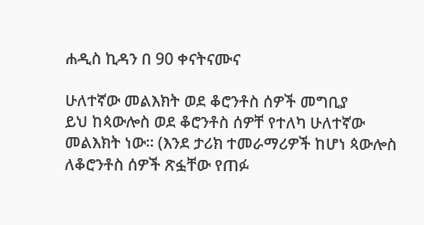ሐዲስ ኪዳን በ 90 ቀናትናሙና

ሁለተኛው መልእክት ወደ ቆሮንቶስ ሰዎች መግቢያ
ይህ ከጳውሎስ ወደ ቆሮንቶስ ሰዎቸ የተለካ ሁለተኛው መልእክት ነው። (እንደ ታሪክ ተመራማሪዎች ከሆነ ጳውሎስ ለቆሮንቶስ ሰዎች ጽፏቸው የጠፉ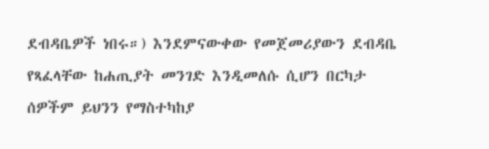ደብዳቤዎች ነበሩ።) እንደምናውቀው የመጀመሪያውን ደብዳቤ የጻፈላቸው ከሐጢያት መንገድ እንዲመለሱ ሲሆን በርካታ ሰዎችም ይህንን የማስተካከያ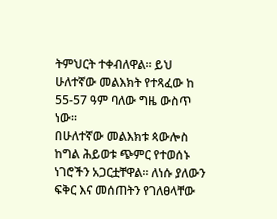ትምህርት ተቀብለዋል። ይህ ሁለተኛው መልእክት የተጻፈው ከ 55-57 ዓም ባለው ግዜ ውስጥ ነው።
በሁለተኛው መልእክቱ ጳውሎስ ከግል ሕይወቱ ጭምር የተወሰኑ ነገሮችን አጋርቷቸዋል። ለነሱ ያለውን ፍቅር እና መሰጠትን የገለፀላቸው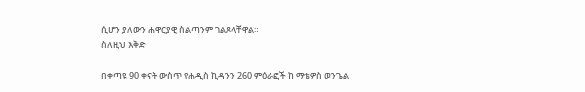ሲሆን ያለውን ሐዋርያዊ ስልጣንም ገልጾላቸዋል።
ስለዚህ እቅድ

በቀጣዩ 90 ቀናት ውስጥ የሐዲስ ኪዳንን 260 ምዕራፎች ከ ማቴዎስ ወንጌል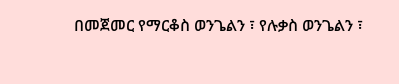በመጀመር የማርቆስ ወንጌልን ፣ የሉቃስ ወንጌልን ፣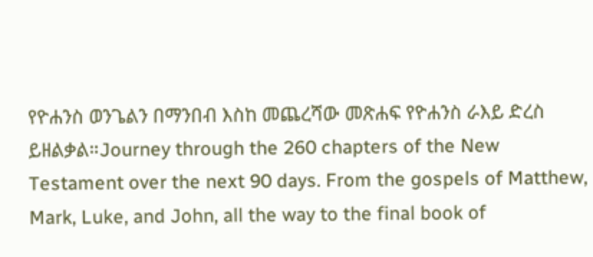የዮሐንስ ወንጌልን በማንበብ እስከ መጨረሻው መጽሐፍ የዮሐንስ ራእይ ድረስ ይዘልቃል።Journey through the 260 chapters of the New Testament over the next 90 days. From the gospels of Matthew, Mark, Luke, and John, all the way to the final book of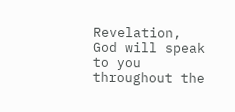Revelation, God will speak to you throughout the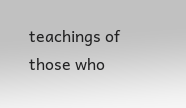teachings of those who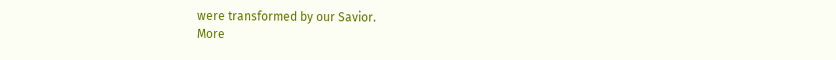were transformed by our Savior.
More